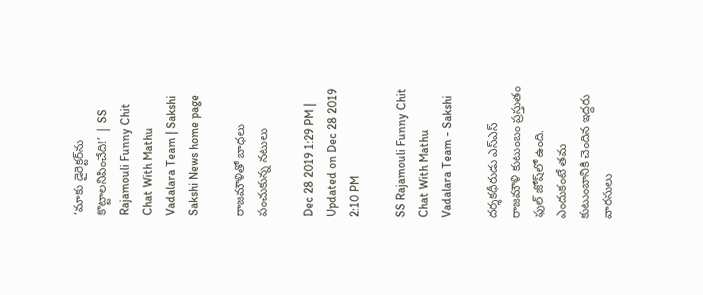‘మాకు డైరెక్టర్‌ను కొట్టాలనిపించేది!’ | SS Rajamouli Funny Chit Chat With Mathu Vadalara Team | Sakshi
Sakshi News home page

రాజమౌళితో బాధలు పంచుకున్న నటులు

Dec 28 2019 1:29 PM | Updated on Dec 28 2019 2:10 PM

SS Rajamouli Funny Chit Chat With Mathu Vadalara Team - Sakshi

దర్శకధీరుడు ఎస్‌ఎస్‌ రాజమౌళి కుటుంబం ప్రస్తుతం ఫుల్‌ జోష్‌లో ఉంది. ఎందుకంటే తమ కుటుంబానికి చెందిన ఇద్దరు వారసులు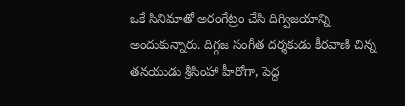ఒకే సినిమాతో అరంగేట్రం చేసి దిగ్విజయాన్ని అందుకున్నారు. దిగ్గజ సంగీత దర్శకుడు కీరవాణి చిన్న తనయుడు శ్రీసింహా హీరోగా, పెద్ద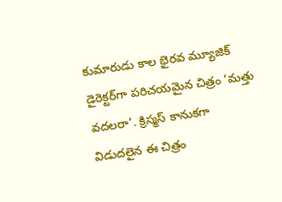కుమారుడు కాల భైరవ మ్యూజిక్‌ డైరెక్టర్‌గా పరిచయమైన చిత్రం ‘మత్తు వదలరా’. క్రిస్మస్‌ కానుకగా విడుదలైన ఈ చిత్రం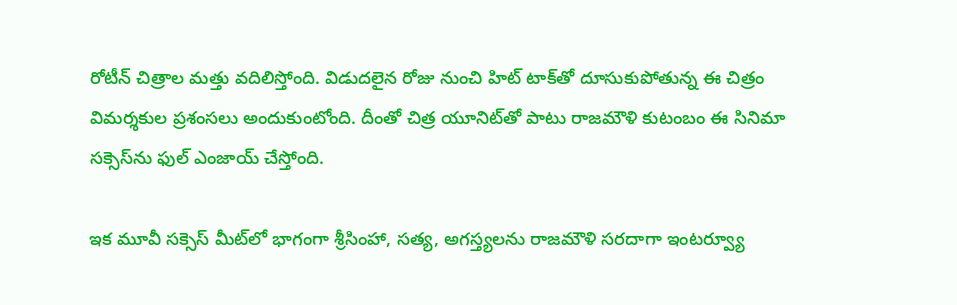రోటీన్‌ చిత్రాల మత్తు వదిలిస్తోంది. విడుదలైన రోజు నుంచి హిట్‌ టాక్‌తో దూసుకుపోతున్న ఈ చిత్రం విమర్శకుల ప్రశంసలు అందుకుంటోంది. దీంతో చిత్ర యూనిట్‌తో పాటు రాజమౌళి కుటంబం ఈ సినిమా సక్సెస్‌ను ఫుల్‌ ఎంజాయ్‌ చేస్తోంది.

ఇక మూవీ సక్సెస్‌ మీట్‌లో భాగంగా శ్రీసింహా, సత్య, అగస్త్యలను రాజమౌళి సరదాగా ఇంటర్వ్యూ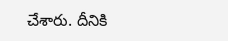చేశారు. దీనికి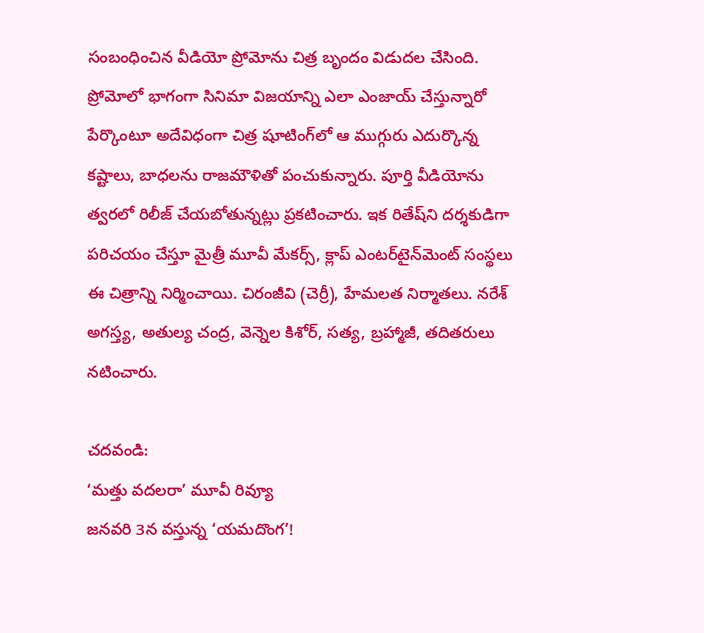సంబంధించిన వీడియో ప్రోమోను చిత్ర బృందం విడుదల చేసింది. ప్రోమోలో భాగంగా సినిమా విజయాన్ని ఎలా ఎంజాయ్‌ చేస్తున్నారో పేర్కొంటూ అదేవిధంగా చిత్ర షూటింగ్‌లో ఆ ముగ్గురు ఎదుర్కొన్న కష్టాలు, బాధలను రాజమౌళితో పంచుకున్నారు. పూర్తి వీడియోను త్వరలో రిలీజ్‌ చేయబోతున్నట్లు ప్రకటించారు. ఇక రితేష్‌ని దర్శకుడిగా పరిచయం చేస్తూ మైత్రీ మూవీ మేకర్స్, క్లాప్‌ ఎంటర్‌టైన్‌మెంట్‌ సంస్థలు ఈ చిత్రాన్ని నిర్మించాయి. చిరంజీవి (చెర్రీ), హేమలత నిర్మాతలు. నరేశ్‌ అగస్త్య, అతుల్య చంద్ర, వెన్నెల కిశోర్‌, సత్య, బ్రహ్మాజీ, తదితరులు నటించారు.

చదవండి:
‘మత్తు వదలరా’ మూవీ రివ్యూ
జనవరి 3న వస్తున్న ‘యమదొంగ’!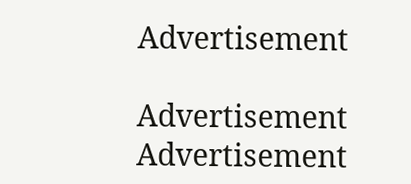Advertisement

Advertisement
Advertisement